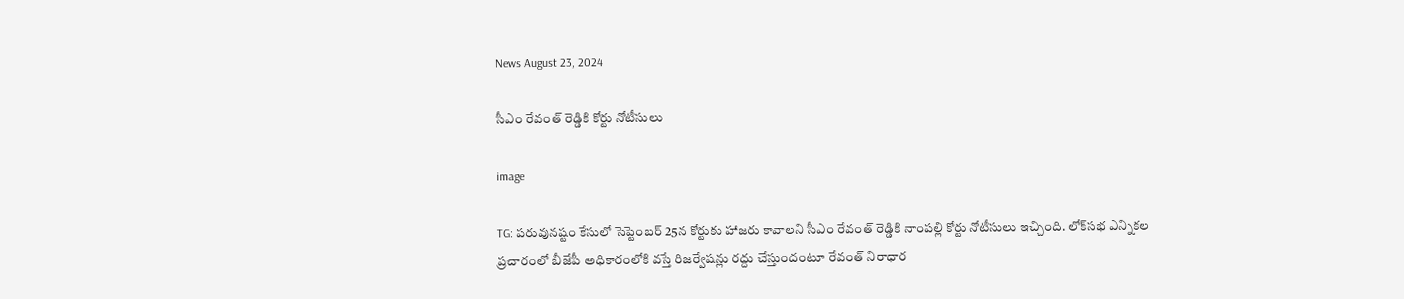News August 23, 2024

సీఎం రేవంత్ రెడ్డికి కోర్టు నోటీసులు

image

TG: పరువునష్టం కేసులో సెప్టెంబర్ 25న కోర్టుకు హాజరు కావాలని సీఎం రేవంత్ రెడ్డికి నాంపల్లి కోర్టు నోటీసులు ఇచ్చింది. లోక్‌సభ ఎన్నికల ప్రచారంలో బీజేపీ అధికారంలోకి వస్తే రిజర్వేషన్లు రద్దు చేస్తుందంటూ రేవంత్ నిరాధార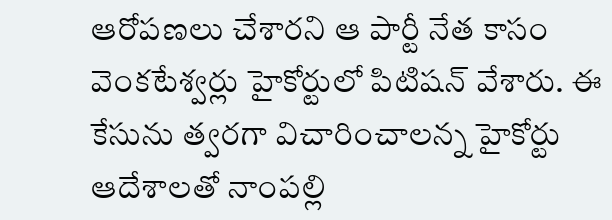ఆరోపణలు చేశారని ఆ పార్టీ నేత కాసం వెంకటేశ్వర్లు హైకోర్టులో పిటిషన్ వేశారు. ఈ కేసును త్వరగా విచారించాలన్న హైకోర్టు ఆదేశాలతో నాంపల్లి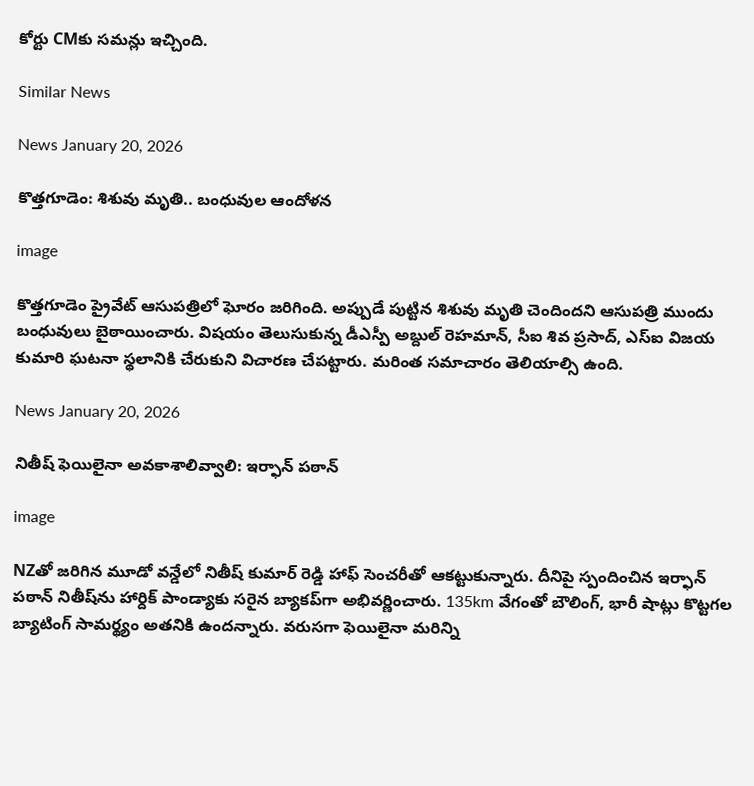కోర్టు CMకు సమన్లు ఇచ్చింది.

Similar News

News January 20, 2026

కొత్తగూడెం: శిశువు మృతి.. బంధువుల ఆందోళన

image

కొత్తగూడెం ప్రైవేట్ ఆసుపత్రిలో ఘోరం జరిగింది. అప్పుడే పుట్టిన శిశువు మృతి చెందిందని ఆసుపత్రి ముందు బంధువులు బైఠాయించారు. విషయం తెలుసుకున్న డీఎస్పీ అబ్దుల్ రెహమాన్, సీఐ శివ ప్రసాద్, ఎస్ఐ విజయ కుమారి ఘటనా స్థలానికి చేరుకుని విచారణ చేపట్టారు. మరింత సమాచారం తెలియాల్సి ఉంది.

News January 20, 2026

నితీష్ ఫెయిలైనా అవకాశాలివ్వాలి: ఇర్ఫాన్ పఠాన్

image

NZతో జరిగిన మూడో వన్డేలో నితీష్ కుమార్ రెడ్డి హాఫ్ సెంచరీతో ఆకట్టుకున్నారు. దీనిపై స్పందించిన ఇర్ఫాన్ పఠాన్ నితీష్‌ను హార్దిక్ పాండ్యాకు సరైన బ్యాకప్‌గా అభివర్ణించారు. 135km వేగంతో బౌలింగ్, భారీ షాట్లు కొట్టగల బ్యాటింగ్ సామర్థ్యం అతనికి ఉందన్నారు. వరుసగా ఫెయిలైనా మరిన్ని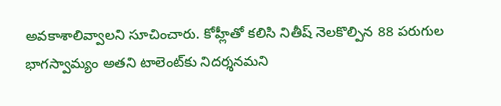అవకాశాలివ్వాలని సూచించారు. కోహ్లీతో కలిసి నితీష్ నెలకొల్పిన 88 పరుగుల భాగస్వామ్యం అతని టాలెంట్‌కు నిదర్శనమని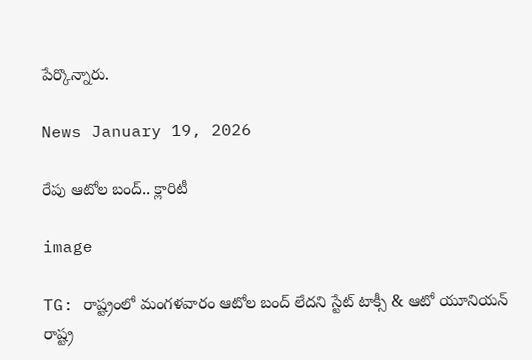పేర్కొన్నారు.

News January 19, 2026

రేపు ఆటోల బంద్.. క్లారిటీ

image

TG: రాష్ట్రంలో మంగళవారం ఆటోల బంద్‌ లేదని స్టేట్ టాక్సీ & ఆటో యూనియన్ రాష్ట్ర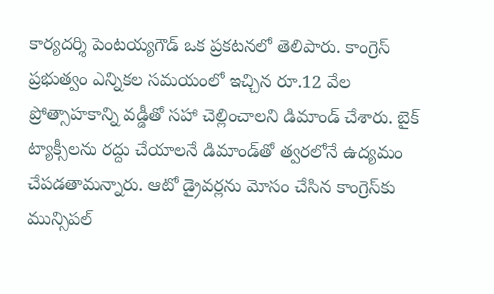కార్యదర్శి పెంటయ్యగౌడ్ ఒక ప్రకటనలో తెలిపారు. కాంగ్రెస్ ప్రభుత్వం ఎన్నికల సమయంలో ఇచ్చిన రూ.12 వేల ప్రోత్సాహకాన్ని వడ్డీతో సహా చెల్లించాలని డిమాండ్ చేశారు. బైక్ ట్యాక్సీలను రద్దు చేయాలనే డిమాండ్‌తో త్వరలోనే ఉద్యమం చేపడతామన్నారు. ఆటో డ్రైవర్లను మోసం చేసిన కాంగ్రెస్‌కు మున్సిపల్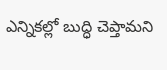ఎన్నికల్లో బుద్ధి చెప్తామని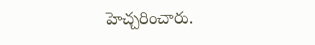హెచ్చరించారు.